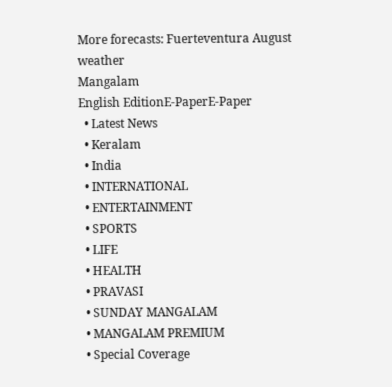More forecasts: Fuerteventura August weather
Mangalam
English EditionE-PaperE-Paper
  • Latest News
  • Keralam
  • India
  • INTERNATIONAL
  • ENTERTAINMENT
  • SPORTS
  • LIFE
  • HEALTH
  • PRAVASI
  • SUNDAY MANGALAM
  • MANGALAM PREMIUM
  • Special Coverage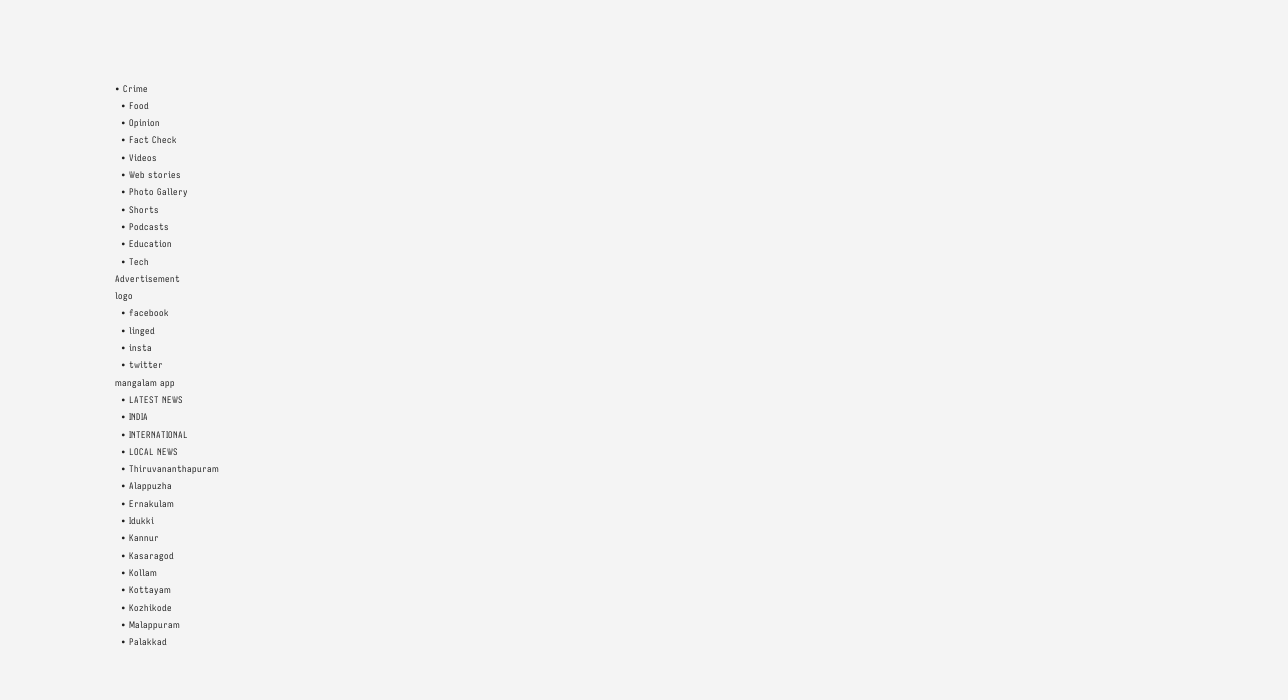• Crime
  • Food
  • Opinion
  • Fact Check
  • Videos
  • Web stories
  • Photo Gallery
  • Shorts
  • Podcasts
  • Education
  • Tech
Advertisement
logo
  • facebook
  • linged
  • insta
  • twitter
mangalam app
  • LATEST NEWS
  • INDIA
  • INTERNATIONAL
  • LOCAL NEWS
  • Thiruvananthapuram
  • Alappuzha
  • Ernakulam
  • Idukki
  • Kannur
  • Kasaragod
  • Kollam
  • Kottayam
  • Kozhikode
  • Malappuram
  • Palakkad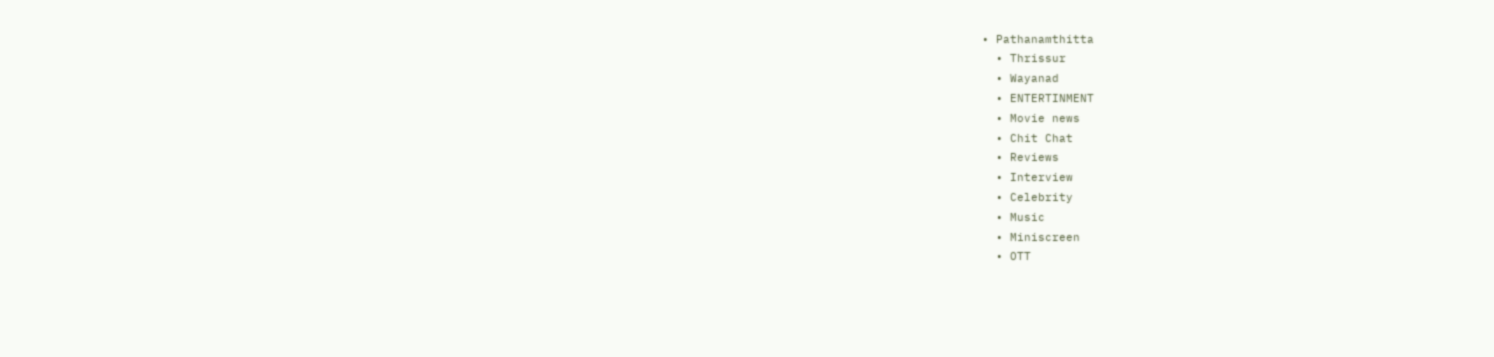• Pathanamthitta
  • Thrissur
  • Wayanad
  • ENTERTINMENT
  • Movie news
  • Chit Chat
  • Reviews
  • Interview
  • Celebrity
  • Music
  • Miniscreen
  • OTT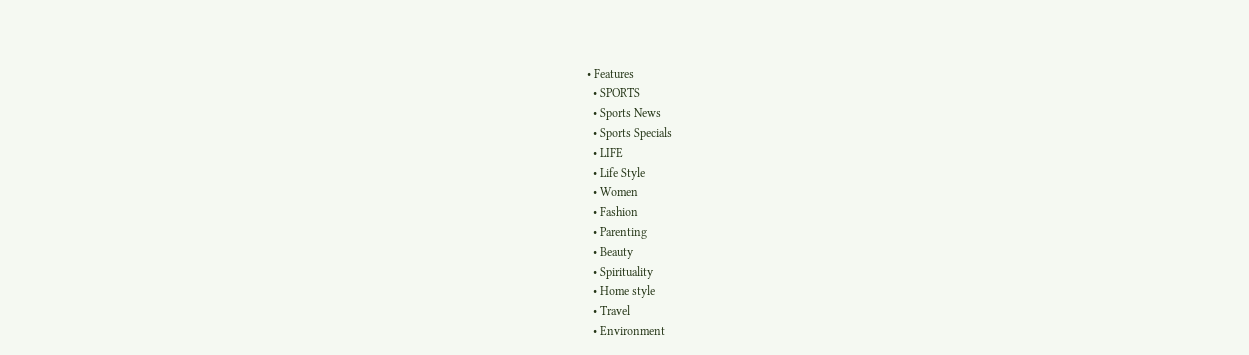• Features
  • SPORTS
  • Sports News
  • Sports Specials
  • LIFE
  • Life Style
  • Women
  • Fashion
  • Parenting
  • Beauty
  • Spirituality
  • Home style
  • Travel
  • Environment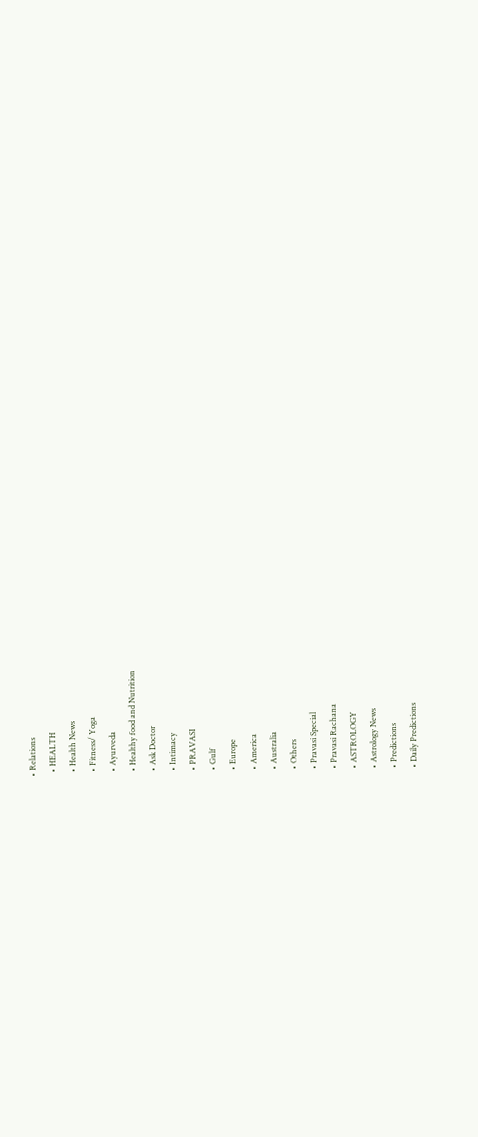• Relations
  • HEALTH
  • Health News
  • Fitness/ Yoga
  • Ayurveda
  • Healthy food and Nutrition
  • Ask Doctor
  • Intimacy
  • PRAVASI
  • Gulf
  • Europe
  • America
  • Australia
  • Others
  • Pravasi Special
  • Pravasi Rachana
  • ASTROLOGY
  • Astrology News
  • Predictions
  • Daily Predictions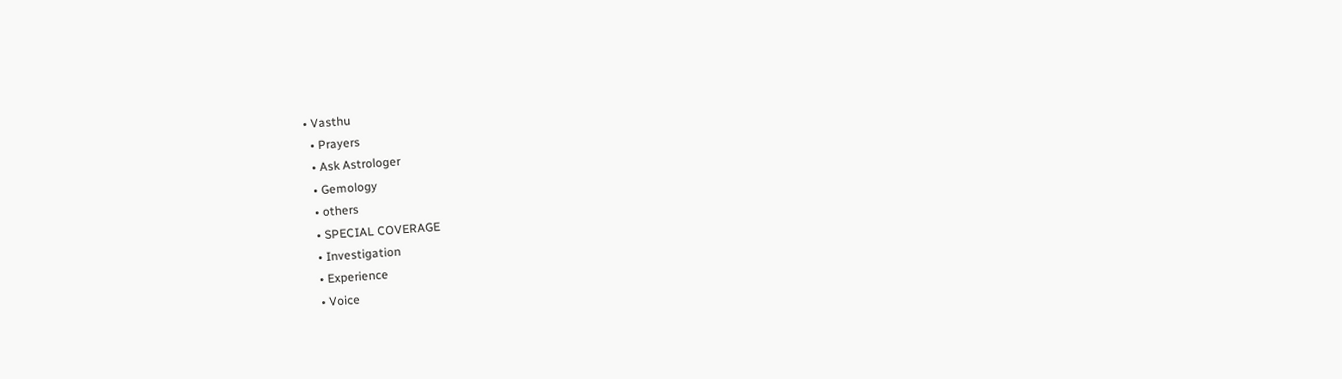• Vasthu
  • Prayers
  • Ask Astrologer
  • Gemology
  • others
  • SPECIAL COVERAGE
  • Investigation
  • Experience
  • Voice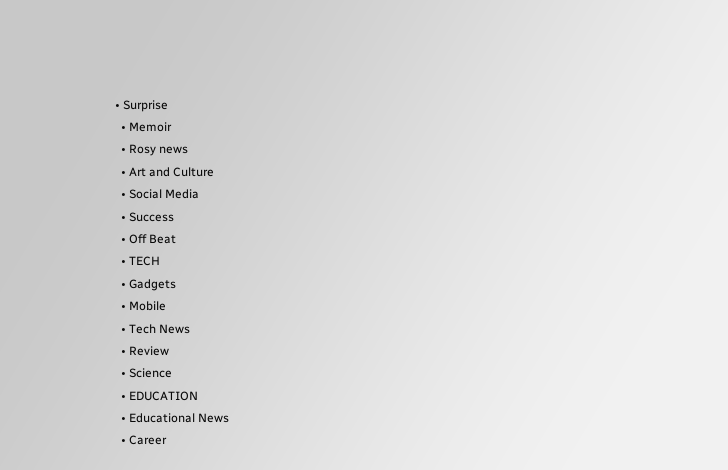• Surprise
  • Memoir
  • Rosy news
  • Art and Culture
  • Social Media
  • Success
  • Off Beat
  • TECH
  • Gadgets
  • Mobile
  • Tech News
  • Review
  • Science
  • EDUCATION
  • Educational News
  • Career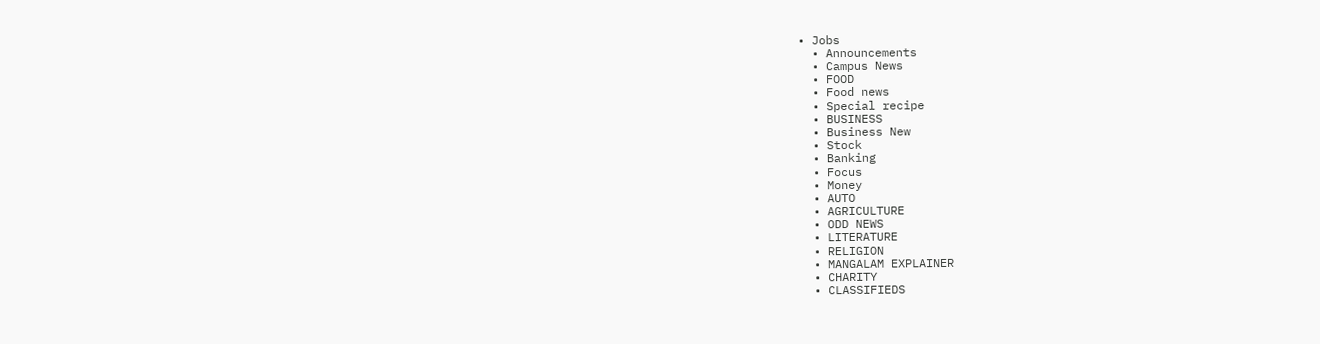• Jobs
  • Announcements
  • Campus News
  • FOOD
  • Food news
  • Special recipe
  • BUSINESS
  • Business New
  • Stock
  • Banking
  • Focus
  • Money
  • AUTO
  • AGRICULTURE
  • ODD NEWS
  • LITERATURE
  • RELIGION
  • MANGALAM EXPLAINER
  • CHARITY
  • CLASSIFIEDS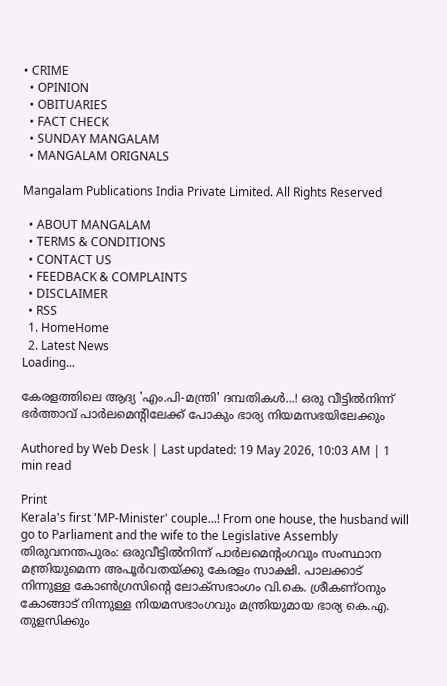• CRIME
  • OPINION
  • OBITUARIES
  • FACT CHECK
  • SUNDAY MANGALAM
  • MANGALAM ORIGNALS

Mangalam Publications India Private Limited. All Rights Reserved

  • ABOUT MANGALAM
  • TERMS & CONDITIONS
  • CONTACT US
  • FEEDBACK & COMPLAINTS
  • DISCLAIMER
  • RSS
  1. HomeHome
  2. Latest News
Loading...

കേരളത്തിലെ ആദ്യ 'എം.പി-മന്ത്രി' ദമ്പതികള്‍...! ഒരു വീട്ടില്‍നിന്ന് ഭര്‍ത്താവ് പാര്‍ലമെന്റിലേക്ക് പോകും ഭാര്യ നിയമസഭയിലേക്കും

Authored by Web Desk | Last updated: 19 May 2026, 10:03 AM | 1 min read

Print
Kerala's first 'MP-Minister' couple...! From one house, the husband will go to Parliament and the wife to the Legislative Assembly
തിരുവനന്തപുരം: ഒരുവീട്ടില്‍നിന്ന് പാര്‍ലമെന്റംഗവും സംസ്ഥാന മന്ത്രിയുമെന്ന അപൂര്‍വതയ്ക്കു കേരളം സാക്ഷി. പാലക്കാട് നിന്നുള്ള കോണ്‍ഗ്രസിന്റെ ലോക്‌സഭാംഗം വി.കെ. ശ്രീകണ്ഠനും കോങ്ങാട് നിന്നുള്ള നിയമസഭാംഗവും മന്ത്രിയുമായ ഭാര്യ കെ.എ. തുളസിക്കും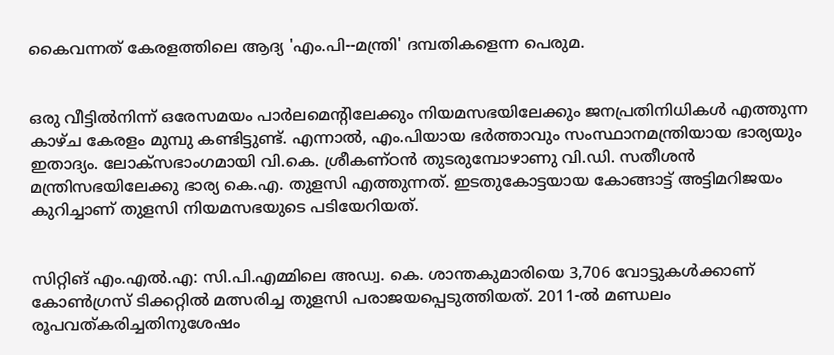കൈവന്നത് കേരളത്തിലെ ആദ്യ 'എം.പി--മന്ത്രി' ദമ്പതികളെന്ന പെരുമ.


ഒരു വീട്ടില്‍നിന്ന് ഒരേസമയം പാര്‍ലമെന്റിലേക്കും നിയമസഭയിലേക്കും ജനപ്രതിനിധികള്‍ എത്തുന്ന കാഴ്ച കേരളം മുമ്പു കണ്ടിട്ടുണ്ട്. എന്നാല്‍, എം.പിയായ ഭര്‍ത്താവും സംസ്ഥാനമന്ത്രിയായ ഭാര്യയും ഇതാദ്യം. ലോക്‌സഭാംഗമായി വി.കെ. ശ്രീകണ്ഠന്‍ തുടരുമ്പോഴാണു വി.ഡി. സതീശന്‍ മന്ത്രിസഭയിലേക്കു ഭാര്യ കെ.എ. തുളസി എത്തുന്നത്. ഇടതുകോട്ടയായ കോങ്ങാട്ട് അട്ടിമറിജയം കുറിച്ചാണ് തുളസി നിയമസഭയുടെ പടിയേറിയത്.


സിറ്റിങ് എം.എല്‍.എ: സി.പി.എമ്മിലെ അഡ്വ. കെ. ശാന്തകുമാരിയെ 3,706 വോട്ടുകള്‍ക്കാണ് കോണ്‍ഗ്രസ് ടിക്കറ്റില്‍ മത്സരിച്ച തുളസി പരാജയപ്പെടുത്തിയത്. 2011-ല്‍ മണ്ഡലം രൂപവത്കരിച്ചതിനുശേഷം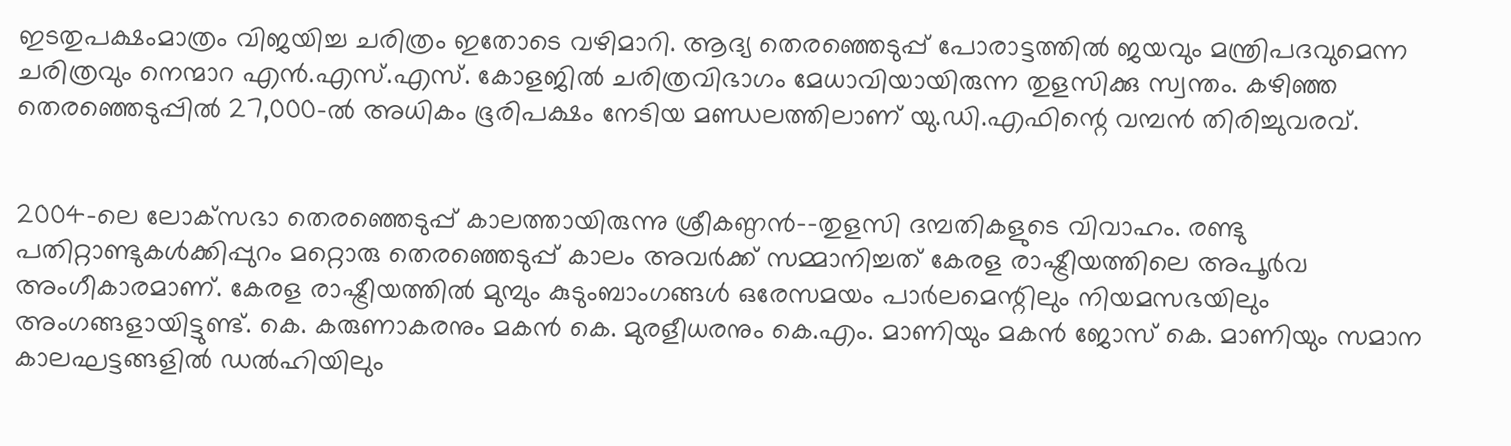ഇടതുപക്ഷംമാത്രം വിജയിച്ച ചരിത്രം ഇതോടെ വഴിമാറി. ആദ്യ തെരഞ്ഞെടുപ്പ് പോരാട്ടത്തില്‍ ജയവും മന്ത്രിപദവുമെന്ന ചരിത്രവും നെന്മാറ എന്‍.എസ്.എസ്. കോളജില്‍ ചരിത്രവിഭാഗം മേധാവിയായിരുന്ന തുളസിക്കു സ്വന്തം. കഴിഞ്ഞ തെരഞ്ഞെടുപ്പില്‍ 27,000-ല്‍ അധികം ഭൂരിപക്ഷം നേടിയ മണ്ഡലത്തിലാണ് യു.ഡി.എഫിന്റെ വമ്പന്‍ തിരിച്ചുവരവ്.


2004-ലെ ലോക്‌സഭാ തെരഞ്ഞെടുപ്പ് കാലത്തായിരുന്നു ശ്രീകണ്ഠന്‍--തുളസി ദമ്പതികളുടെ വിവാഹം. രണ്ടു പതിറ്റാണ്ടുകള്‍ക്കിപ്പുറം മറ്റൊരു തെരഞ്ഞെടുപ്പ് കാലം അവര്‍ക്ക് സമ്മാനിച്ചത് കേരള രാഷ്ട്രീയത്തിലെ അപൂര്‍വ അംഗീകാരമാണ്. കേരള രാഷ്ട്രീയത്തില്‍ മുമ്പും കുടുംബാംഗങ്ങള്‍ ഒരേസമയം പാര്‍ലമെന്റിലും നിയമസഭയിലും അംഗങ്ങളായിട്ടുണ്ട്. കെ. കരുണാകരനും മകന്‍ കെ. മുരളീധരനും കെ.എം. മാണിയും മകന്‍ ജോസ് കെ. മാണിയും സമാന കാലഘട്ടങ്ങളില്‍ ഡല്‍ഹിയിലും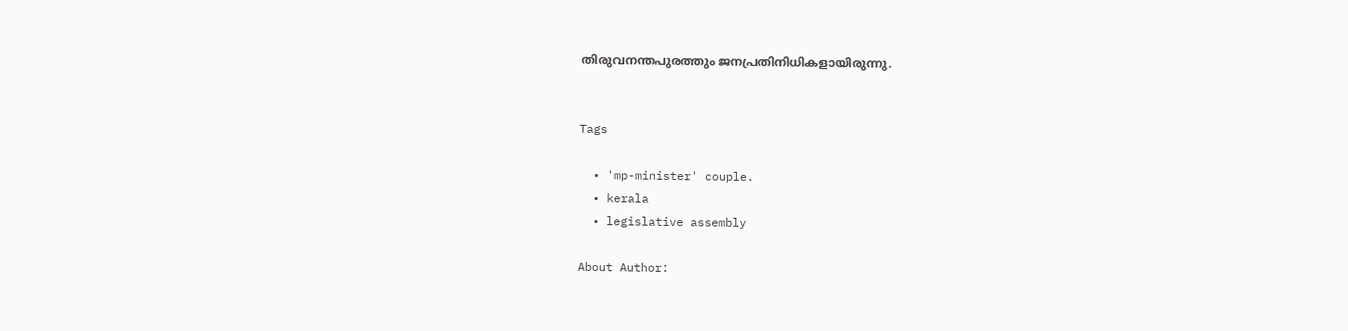തിരുവനന്തപുരത്തും ജനപ്രതിനിധികളായിരുന്നു.


Tags

  • 'mp-minister' couple.
  • kerala
  • legislative assembly

About Author: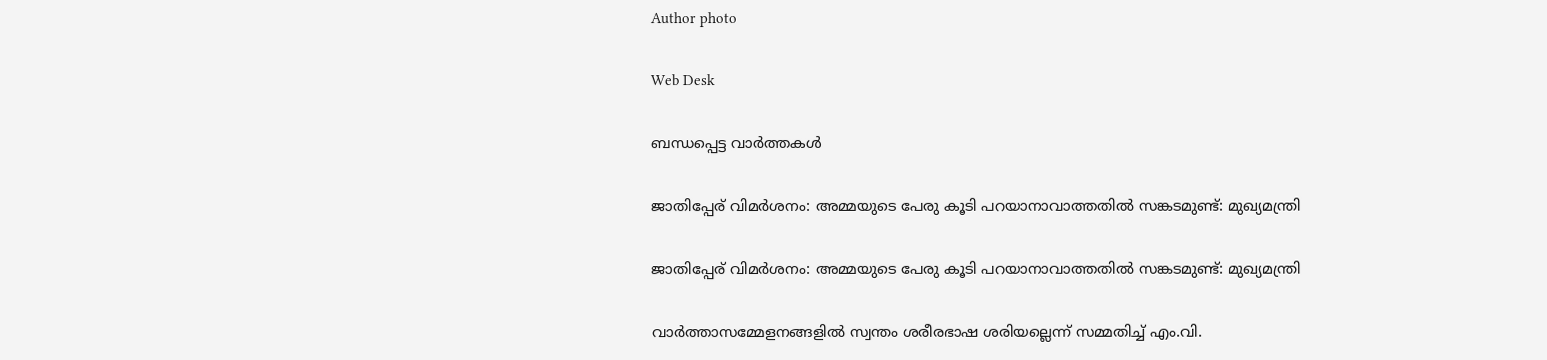Author photo

Web Desk

ബന്ധപ്പെട്ട വാർത്തകൾ

ജാതിപ്പേര് വിമർശനം: അമ്മയുടെ പേരു കൂടി പറയാനാവാത്തതിൽ സങ്കടമുണ്ട്: മുഖ്യമന്ത്രി

ജാതിപ്പേര് വിമർശനം: അമ്മയുടെ പേരു കൂടി പറയാനാവാത്തതിൽ സങ്കടമുണ്ട്: മുഖ്യമന്ത്രി

വാർത്താസമ്മേളനങ്ങളിൽ സ്വന്തം ശരീരഭാഷ ശരിയല്ലെന്ന് സമ്മതിച്ച് എം.വി.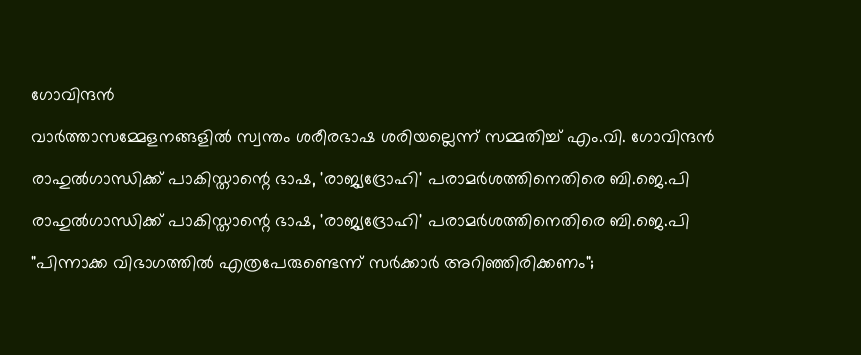ഗോവിന്ദൻ

വാർത്താസമ്മേളനങ്ങളിൽ സ്വന്തം ശരീരഭാഷ ശരിയല്ലെന്ന് സമ്മതിച്ച് എം.വി. ഗോവിന്ദൻ

രാഹുൽഗാന്ധിക്ക് പാകിസ്താന്റെ ഭാഷ, 'രാജ്യദ്രോഹി' പരാമർശത്തിനെതിരെ ബി.ജെ.പി

രാഹുൽഗാന്ധിക്ക് പാകിസ്താന്റെ ഭാഷ, 'രാജ്യദ്രോഹി' പരാമർശത്തിനെതിരെ ബി.ജെ.പി

"പിന്നാക്ക വിഭാഗത്തിൽ എത്രപേരുണ്ടെന്ന് സർക്കാർ അറിഞ്ഞിരിക്കണം";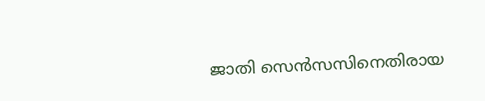ജാതി സെൻസസിനെതിരായ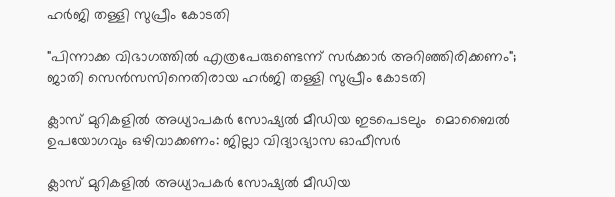ഹർജി തള്ളി സുപ്രീം കോടതി

"പിന്നാക്ക വിഭാഗത്തിൽ എത്രപേരുണ്ടെന്ന് സർക്കാർ അറിഞ്ഞിരിക്കണം"; ജാതി സെൻസസിനെതിരായ ഹർജി തള്ളി സുപ്രീം കോടതി

ക്ലാസ് മുറികളിൽ അധ്യാപകർ സോഷ്യല്‍ മീഡിയ ഇടപെടലും  മൊബൈൽ ഉപയോഗവും ഒഴിവാക്കണം: ജില്ലാ വിദ്യാഭ്യാസ ഓഫീസർ

ക്ലാസ് മുറികളിൽ അധ്യാപകർ സോഷ്യല്‍ മീഡിയ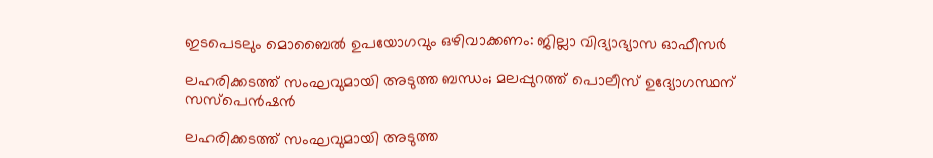ഇടപെടലും മൊബൈൽ ഉപയോഗവും ഒഴിവാക്കണം: ജില്ലാ വിദ്യാഭ്യാസ ഓഫീസർ

ലഹരിക്കടത്ത് സംഘവുമായി അടുത്ത ബന്ധം; മലപ്പുറത്ത് പൊലീസ് ഉദ്യോഗസ്ഥന് സസ്‌പെൻഷൻ

ലഹരിക്കടത്ത് സംഘവുമായി അടുത്ത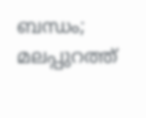ബന്ധം; മലപ്പുറത്ത്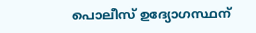പൊലീസ് ഉദ്യോഗസ്ഥന്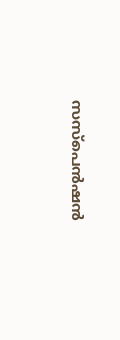സസ്‌പെൻഷൻ